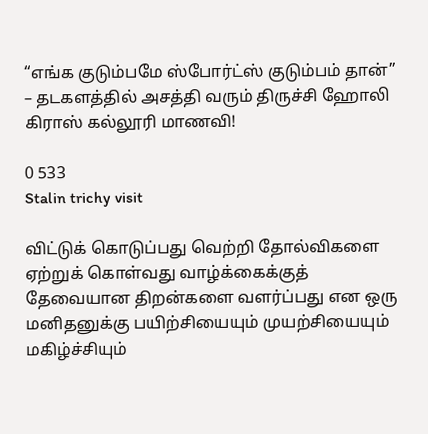“எங்க குடும்பமே ஸ்போர்ட்ஸ் குடும்பம் தான்” – தடகளத்தில் அசத்தி வரும் திருச்சி ஹோலி கிராஸ் கல்லூரி மாணவி!

0 533
Stalin trichy visit

விட்டுக் கொடுப்பது வெற்றி தோல்விகளை ஏற்றுக் கொள்வது வாழ்க்கைக்குத் தேவையான திறன்களை வளர்ப்பது என ஒரு மனிதனுக்கு பயிற்சியையும் முயற்சியையும் மகிழ்ச்சியும்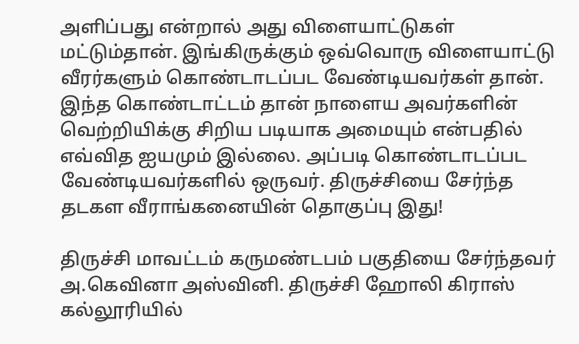அளிப்பது என்றால் அது விளையாட்டுகள் மட்டும்தான். இங்கிருக்கும் ஒவ்வொரு விளையாட்டு வீரர்களும் கொண்டாடப்பட வேண்டியவர்கள் தான். இந்த கொண்டாட்டம் தான் நாளைய அவர்களின் வெற்றியிக்கு சிறிய படியாக அமையும் என்பதில் எவ்வித ஐயமும் இல்லை. அப்படி கொண்டாடப்பட வேண்டியவர்களில் ஒருவர். திருச்சியை சேர்ந்த தடகள வீராங்கனையின் தொகுப்பு இது!

திருச்சி மாவட்டம் கருமண்டபம் பகுதியை சேர்ந்தவர் அ.கெவினா அஸ்வினி. திருச்சி ஹோலி கிராஸ் கல்லூரியில்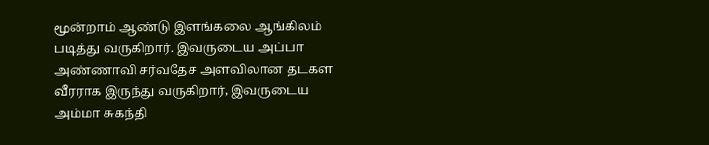மூன்றாம் ஆண்டு இளங்கலை ஆங்கிலம் படித்து வருகிறார். இவருடைய அப்பா அண்ணாவி சர்வதேச அளவிலான தடகள வீரராக இருந்து வருகிறார், இவருடைய அம்மா சுகந்தி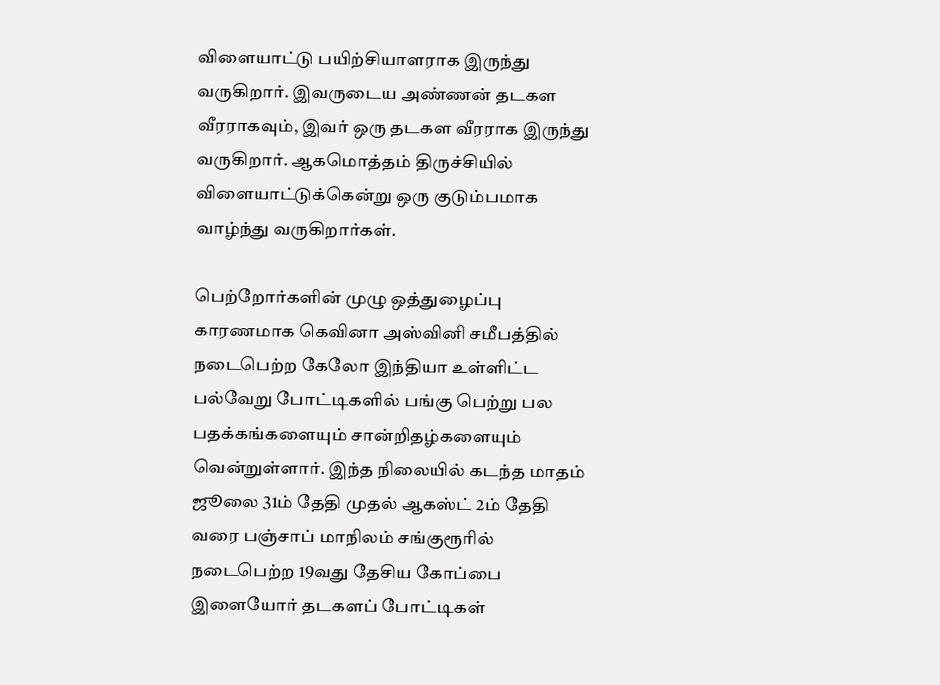விளையாட்டு பயிற்சியாளராக இருந்து வருகிறார். இவருடைய அண்ணன் தடகள வீரராகவும், இவர் ஒரு தடகள வீரராக இருந்து வருகிறார். ஆகமொத்தம் திருச்சியில் விளையாட்டுக்கென்று ஒரு குடும்பமாக வாழ்ந்து வருகிறார்கள்.

பெற்றோர்களின் முழு ஒத்துழைப்பு காரணமாக கெவினா அஸ்வினி சமீபத்தில் நடைபெற்ற கேலோ இந்தியா உள்ளிட்ட பல்வேறு போட்டிகளில் பங்கு பெற்று பல பதக்கங்களையும் சான்றிதழ்களையும் வென்றுள்ளார். இந்த நிலையில் கடந்த மாதம் ஜூலை 31ம் தேதி முதல் ஆகஸ்ட் 2ம் தேதி வரை பஞ்சாப் மாநிலம் சங்குரூரில் நடைபெற்ற 19வது தேசிய கோப்பை இளையோர் தடகளப் போட்டிகள்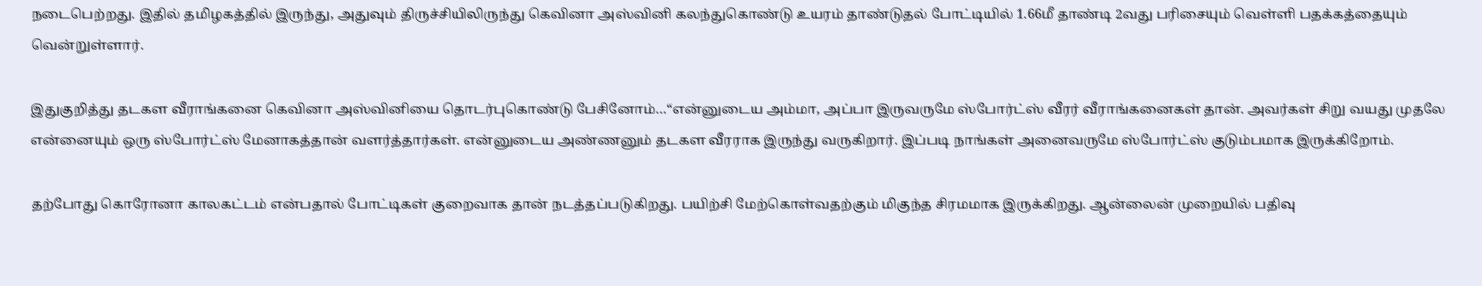நடைபெற்றது. இதில் தமிழகத்தில் இருந்து, அதுவும் திருச்சியிலிருந்து கெவினா அஸ்வினி கலந்துகொண்டு உயரம் தாண்டுதல் போட்டியில் 1.66மீ தாண்டி 2வது பரிசையும் வெள்ளி பதக்கத்தையும் வென்றுள்ளார்.

இதுகுறித்து தடகள வீராங்கனை கெவினா அஸ்வினியை தொடர்புகொண்டு பேசினோம்…“என்னுடைய அம்மா, அப்பா இருவருமே ஸ்போர்ட்ஸ் வீரர் வீராங்கனைகள் தான். அவர்கள் சிறு வயது முதலே என்னையும் ஒரு ஸ்போர்ட்ஸ் மேனாகத்தான் வளர்த்தார்கள். என்னுடைய அண்ணனும் தடகள வீரராக இருந்து வருகிறார். இப்படி நாங்கள் அனைவருமே ஸ்போர்ட்ஸ் குடும்பமாக இருக்கிறோம்.

தற்போது கொரோனா காலகட்டம் என்பதால் போட்டிகள் குறைவாக தான் நடத்தப்படுகிறது. பயிற்சி மேற்கொள்வதற்கும் மிகுந்த சிரமமாக இருக்கிறது. ஆன்லைன் முறையில் பதிவு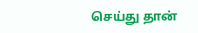செய்து தான்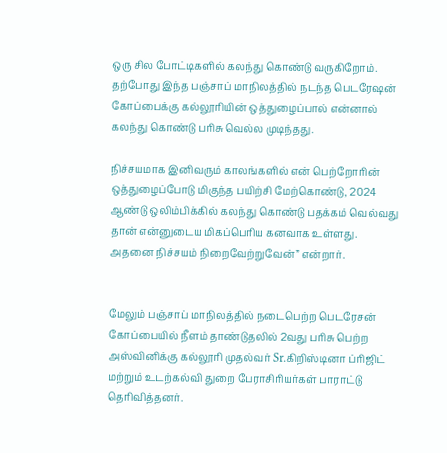ஒரு சில போட்டிகளில் கலந்து கொண்டு வருகிறோம். தற்போது இந்த பஞ்சாப் மாநிலத்தில் நடந்த பெடரேஷன் கோப்பைக்கு கல்லூரியின் ஒத்துழைப்பால் என்னால் கலந்து கொண்டு பரிசு வெல்ல முடிந்தது.

நிச்சயமாக இனிவரும் காலங்களில் என் பெற்றோரின் ஒத்துழைப்போடு மிகுந்த பயிற்சி மேற்கொண்டு, 2024 ஆண்டு ஒலிம்பிக்கில் கலந்து கொண்டு பதக்கம் வெல்வது தான் என்னுடைய மிகப்பெரிய கனவாக உள்ளது. அதனை நிச்சயம் நிறைவேற்றுவேன்” என்றார்.


மேலும் பஞ்சாப் மாநிலத்தில் நடைபெற்ற பெடரேசன் கோப்பையில் நீளம் தாண்டுதலில் 2வது பரிசு பெற்ற அஸ்வினிக்கு கல்லூரி முதல்வர் Sr.கிறிஸ்டினா ப்ரிஜிட் மற்றும் உடற்கல்வி துறை பேராசிரியர்கள் பாராட்டு தெரிவித்தனர்.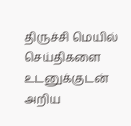திருச்சி மெயில் செய்திகளை உடனுக்குடன் அறிய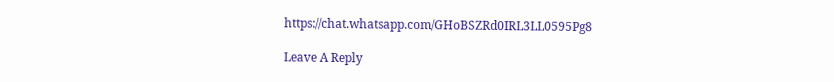https://chat.whatsapp.com/GHoBSZRd0IRL3LL0595Pg8

Leave A Reply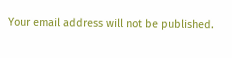Your email address will not be published.